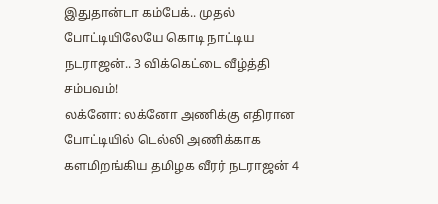இதுதான்டா கம்பேக்.. முதல் போட்டியிலேயே கொடி நாட்டிய நடராஜன்.. 3 விக்கெட்டை வீழ்த்தி சம்பவம்!
லக்னோ: லக்னோ அணிக்கு எதிரான போட்டியில் டெல்லி அணிக்காக களமிறங்கிய தமிழக வீரர் நடராஜன் 4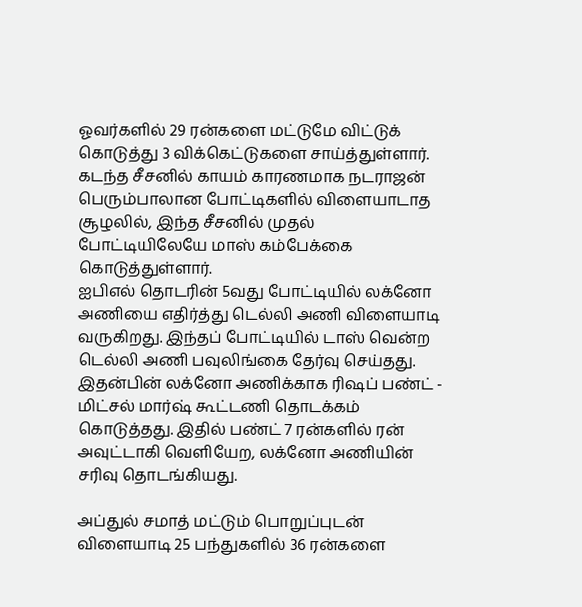ஓவர்களில் 29 ரன்களை மட்டுமே விட்டுக் கொடுத்து 3 விக்கெட்டுகளை சாய்த்துள்ளார். கடந்த சீசனில் காயம் காரணமாக நடராஜன் பெரும்பாலான போட்டிகளில் விளையாடாத சூழலில், இந்த சீசனில் முதல் போட்டியிலேயே மாஸ் கம்பேக்கை கொடுத்துள்ளார்.
ஐபிஎல் தொடரின் 5வது போட்டியில் லக்னோ அணியை எதிர்த்து டெல்லி அணி விளையாடி வருகிறது. இந்தப் போட்டியில் டாஸ் வென்ற டெல்லி அணி பவுலிங்கை தேர்வு செய்தது. இதன்பின் லக்னோ அணிக்காக ரிஷப் பண்ட் - மிட்சல் மார்ஷ் கூட்டணி தொடக்கம் கொடுத்தது. இதில் பண்ட் 7 ரன்களில் ரன் அவுட்டாகி வெளியேற, லக்னோ அணியின் சரிவு தொடங்கியது.

அப்துல் சமாத் மட்டும் பொறுப்புடன் விளையாடி 25 பந்துகளில் 36 ரன்களை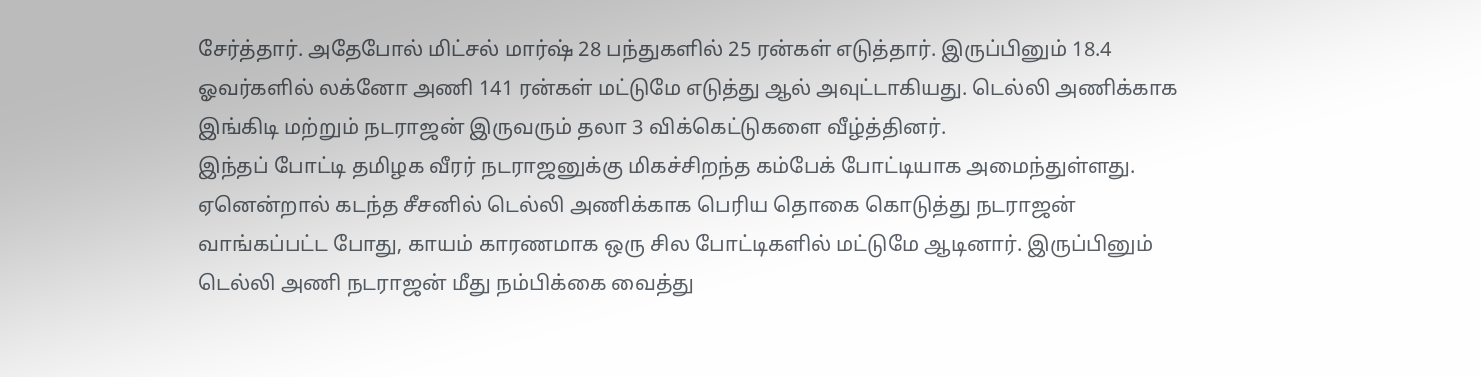சேர்த்தார். அதேபோல் மிட்சல் மார்ஷ் 28 பந்துகளில் 25 ரன்கள் எடுத்தார். இருப்பினும் 18.4 ஓவர்களில் லக்னோ அணி 141 ரன்கள் மட்டுமே எடுத்து ஆல் அவுட்டாகியது. டெல்லி அணிக்காக இங்கிடி மற்றும் நடராஜன் இருவரும் தலா 3 விக்கெட்டுகளை வீழ்த்தினர்.
இந்தப் போட்டி தமிழக வீரர் நடராஜனுக்கு மிகச்சிறந்த கம்பேக் போட்டியாக அமைந்துள்ளது. ஏனென்றால் கடந்த சீசனில் டெல்லி அணிக்காக பெரிய தொகை கொடுத்து நடராஜன் வாங்கப்பட்ட போது, காயம் காரணமாக ஒரு சில போட்டிகளில் மட்டுமே ஆடினார். இருப்பினும் டெல்லி அணி நடராஜன் மீது நம்பிக்கை வைத்து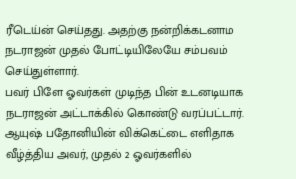ரீடெய்ன் செய்தது. அதற்கு நன்றிக்கடனாம நடராஜன் முதல் போட்டியிலேயே சம்பவம் செய்துள்ளார்.
பவர் பிளே ஓவர்கள் முடிந்த பின் உடனடியாக நடராஜன் அட்டாக்கில் கொண்டு வரப்பட்டார். ஆயுஷ் பதோனியின் விக்கெட்டை எளிதாக வீழ்த்திய அவர், முதல் 2 ஓவர்களில்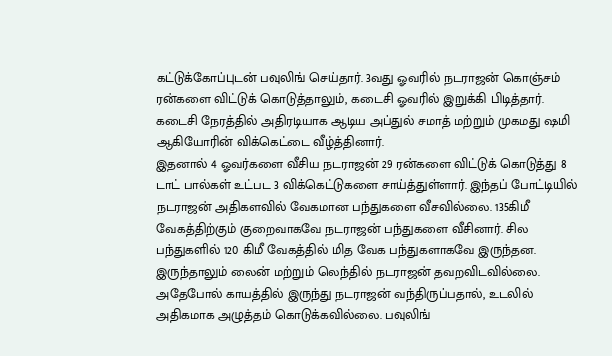கட்டுக்கோப்புடன் பவுலிங் செய்தார். 3வது ஓவரில் நடராஜன் கொஞ்சம் ரன்களை விட்டுக் கொடுத்தாலும், கடைசி ஓவரில் இறுக்கி பிடித்தார். கடைசி நேரத்தில் அதிரடியாக ஆடிய அப்துல் சமாத் மற்றும் முகமது ஷமி ஆகியோரின் விக்கெட்டை வீழ்த்தினார்.
இதனால் 4 ஓவர்களை வீசிய நடராஜன் 29 ரன்களை விட்டுக் கொடுத்து 8 டாட் பால்கள் உட்பட 3 விக்கெட்டுகளை சாய்த்துள்ளார். இந்தப் போட்டியில் நடராஜன் அதிகளவில் வேகமான பந்துகளை வீசவில்லை. 135கிமீ வேகத்திற்கும் குறைவாகவே நடராஜன் பந்துகளை வீசினார். சில பந்துகளில் 120 கிமீ வேகத்தில் மித வேக பந்துகளாகவே இருந்தன. இருந்தாலும் லைன் மற்றும் லெந்தில் நடராஜன் தவறவிடவில்லை.
அதேபோல் காயத்தில் இருந்து நடராஜன் வந்திருப்பதால், உடலில் அதிகமாக அழுத்தம் கொடுக்கவில்லை. பவுலிங்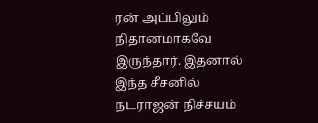ரன் அப்பிலும் நிதானமாகவே இருந்தார். இதனால் இந்த சீசனில் நடராஜன் நிச்சயம்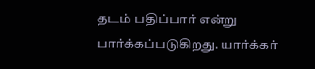தடம் பதிப்பார் என்று பார்க்கப்படுகிறது. யார்க்கர்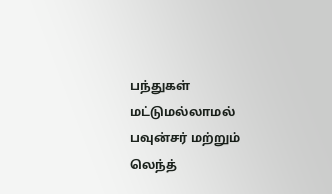பந்துகள் மட்டுமல்லாமல் பவுன்சர் மற்றும் லெந்த்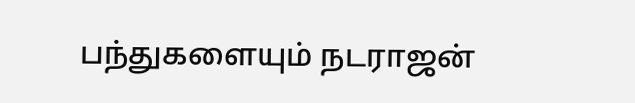பந்துகளையும் நடராஜன்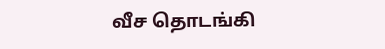வீச தொடங்கி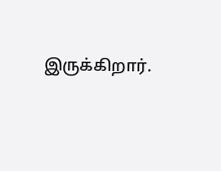இருக்கிறார்.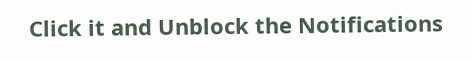Click it and Unblock the Notifications